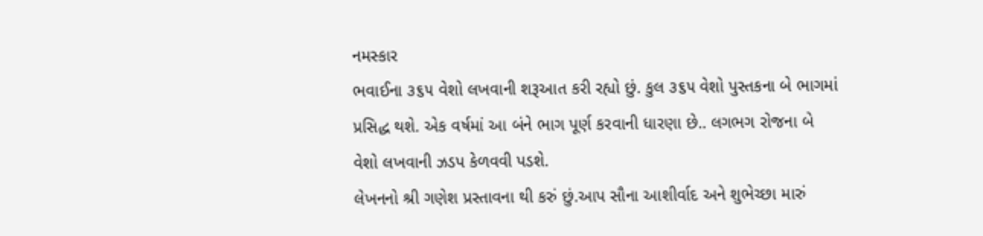નમસ્કાર
ભવાઈના ૩૬૫ વેશો લખવાની શરૂઆત કરી રહ્યો છું. કુલ ૩૬૫ વેશો પુસ્તકના બે ભાગમાં પ્રસિદ્ધ થશે. એક વર્ષમાં આ બંને ભાગ પૂર્ણ કરવાની ધારણા છે.. લગભગ રોજના બે વેશો લખવાની ઝડપ કેળવવી પડશે.
લેખનનો શ્રી ગણેશ પ્રસ્તાવના થી કરું છું.આપ સૌના આશીર્વાદ અને શુભેચ્છા મારું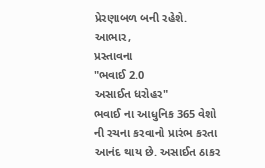પ્રેરણાબળ બની રહેશે.
આભાર,
પ્રસ્તાવના
"ભવાઈ 2.0
અસાઈત ધરોહર"
ભવાઈ ના આધુનિક 365 વેશો ની રચના કરવાનો પ્રારંભ કરતા આનંદ થાય છે. અસાઈત ઠાકર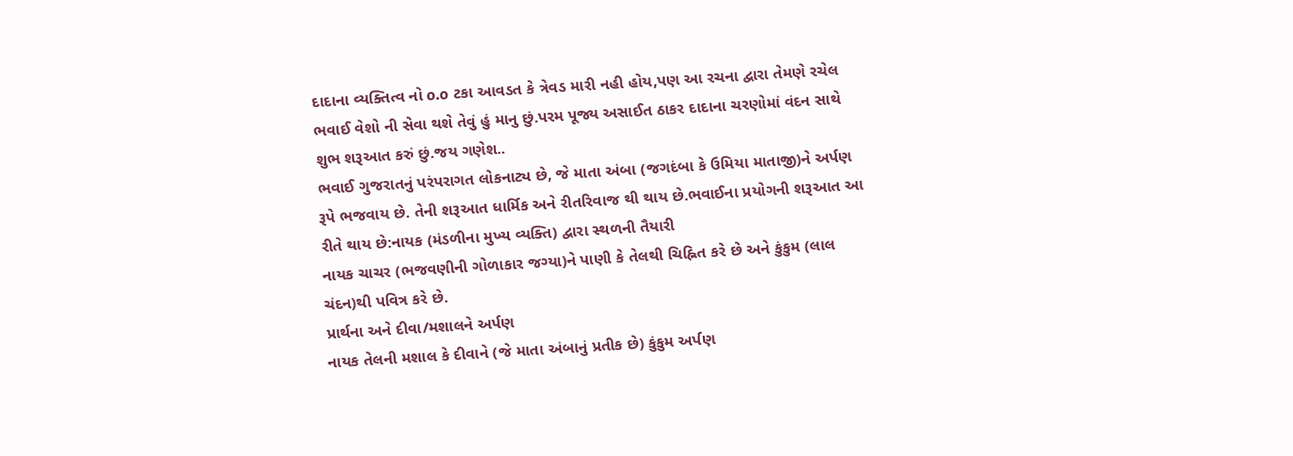દાદાના વ્યક્તિત્વ નો o.o ટકા આવડત કે ત્રેવડ મારી નહી હોય,પણ આ રચના દ્વારા તેમણે રચેલ ભવાઈ વેશો ની સેવા થશે તેવું હું માનુ છું.પરમ પૂજ્ય અસાઈત ઠાકર દાદાના ચરણોમાં વંદન સાથે શુભ શરૂઆત કરું છું.જય ગણેશ..
ભવાઈ ગુજરાતનું પરંપરાગત લોકનાટ્ય છે, જે માતા અંબા (જગદંબા કે ઉમિયા માતાજી)ને અર્પણ રૂપે ભજવાય છે. તેની શરૂઆત ધાર્મિક અને રીતરિવાજ થી થાય છે.ભવાઈના પ્રયોગની શરૂઆત આ રીતે થાય છે:નાયક (મંડળીના મુખ્ય વ્યક્તિ) દ્વારા સ્થળની તૈયારી
નાયક ચાચર (ભજવણીની ગોળાકાર જગ્યા)ને પાણી કે તેલથી ચિહ્નિત કરે છે અને કુંકુમ (લાલ ચંદન)થી પવિત્ર કરે છે.
પ્રાર્થના અને દીવા/મશાલને અર્પણ
નાયક તેલની મશાલ કે દીવાને (જે માતા અંબાનું પ્રતીક છે) કુંકુમ અર્પણ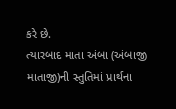કરે છે.
ત્યારબાદ માતા અંબા (અંબાજી માતાજી)ની સ્તુતિમાં પ્રાર્થના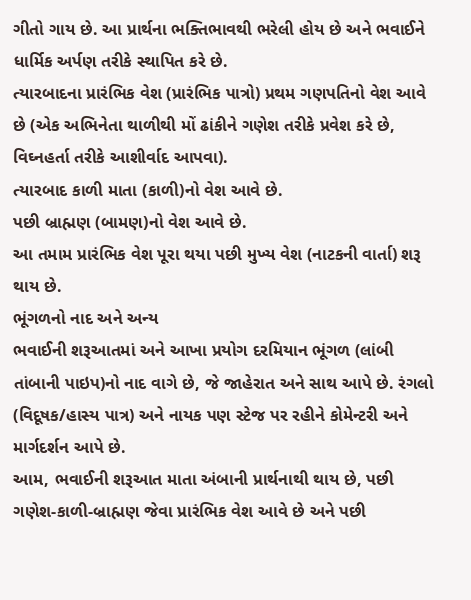ગીતો ગાય છે. આ પ્રાર્થના ભક્તિભાવથી ભરેલી હોય છે અને ભવાઈને ધાર્મિક અર્પણ તરીકે સ્થાપિત કરે છે.
ત્યારબાદના પ્રારંભિક વેશ (પ્રારંભિક પાત્રો) પ્રથમ ગણપતિનો વેશ આવે છે (એક અભિનેતા થાળીથી મોં ઢાંકીને ગણેશ તરીકે પ્રવેશ કરે છે, વિઘ્નહર્તા તરીકે આશીર્વાદ આપવા).
ત્યારબાદ કાળી માતા (કાળી)નો વેશ આવે છે.
પછી બ્રાહ્મણ (બામણ)નો વેશ આવે છે.
આ તમામ પ્રારંભિક વેશ પૂરા થયા પછી મુખ્ય વેશ (નાટકની વાર્તા) શરૂ થાય છે.
ભૂંગળનો નાદ અને અન્ય
ભવાઈની શરૂઆતમાં અને આખા પ્રયોગ દરમિયાન ભૂંગળ (લાંબી તાંબાની પાઇપ)નો નાદ વાગે છે, જે જાહેરાત અને સાથ આપે છે. રંગલો (વિદૂષક/હાસ્ય પાત્ર) અને નાયક પણ સ્ટેજ પર રહીને કોમેન્ટરી અને માર્ગદર્શન આપે છે.
આમ, ભવાઈની શરૂઆત માતા અંબાની પ્રાર્થનાથી થાય છે, પછી ગણેશ-કાળી-બ્રાહ્મણ જેવા પ્રારંભિક વેશ આવે છે અને પછી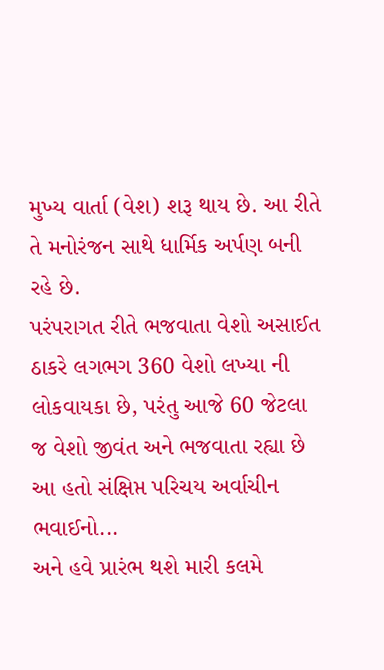મુખ્ય વાર્તા (વેશ) શરૂ થાય છે. આ રીતે તે મનોરંજન સાથે ધાર્મિક અર્પણ બની રહે છે.
પરંપરાગત રીતે ભજવાતા વેશો અસાઈત ઠાકરે લગભગ 360 વેશો લખ્યા ની લોકવાયકા છે, પરંતુ આજે 60 જેટલા જ વેશો જીવંત અને ભજવાતા રહ્યા છે
આ હતો સંક્ષિપ્ત પરિચય અર્વાચીન ભવાઈનો...
અને હવે પ્રારંભ થશે મારી કલમે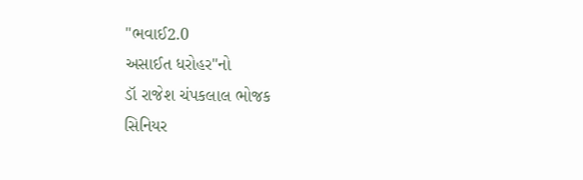"ભવાઈ2.0
અસાઈત ધરોહર"નો
ડૉ રાજેશ ચંપકલાલ ભોજક
સિનિયર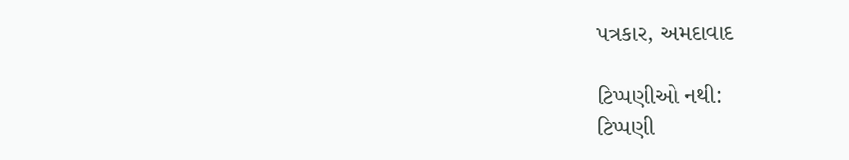પત્રકાર, અમદાવાદ

ટિપ્પણીઓ નથી:
ટિપ્પણી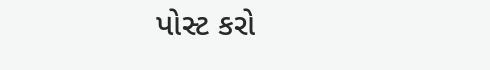પોસ્ટ કરો